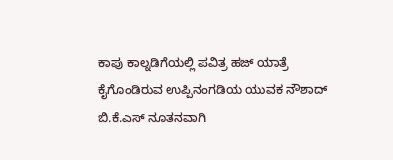ಕಾಪು ಕಾಲ್ನಡಿಗೆಯಲ್ಲಿ ಪವಿತ್ರ ಹಜ್ ಯಾತ್ರೆ ಕೈಗೊಂಡಿರುವ ಉಪ್ಪಿನಂಗಡಿಯ ಯುವಕ ನೌಶಾದ್ ಬಿ.ಕೆ.ಎಸ್ ನೂತನವಾಗಿ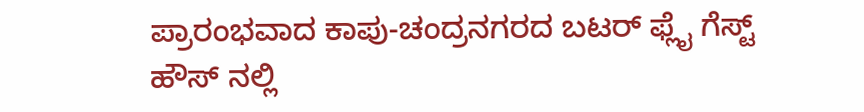ಪ್ರಾರಂಭವಾದ ಕಾಪು-ಚಂದ್ರನಗರದ ಬಟರ್ ಫ್ಲೈ ಗೆಸ್ಟ್ ಹೌಸ್ ನಲ್ಲಿ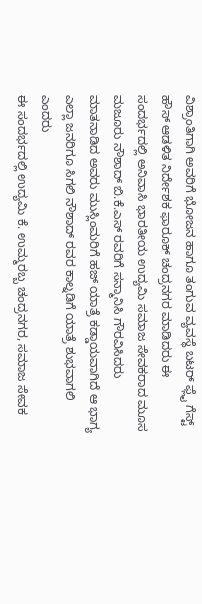ವಿಶ್ರಾಂತಿಗಾಗಿ ಅವರಿಗೆ ಭೋಜನ ಹಾಗೂ ತಂಗುವ ವ್ಯವಸ್ಥೆ ಬಟರ್ ಫ್ಲೈ ಗೆಸ್ಟ್ ಹೌಸ್ ಆಡಳಿತ ನಿರ್ದೇಶಕ ಫಾರೂಕ್ ಚಂದ್ರನಗರ ಮಾಡಿದರು ಈ ಸಂದರ್ಭದಲ್ಲಿ ಅನಿವಾಸಿ ಭಾರತೀಯ ಉದ್ಯಮಿ ಸಮಾಜ ಸೇವಕರಾದ ಮೂಸ ಮಜೂರು ನೌಶಾದ್ ಬಿ.ಕೆ.ಎಸ್ ರವರಿಗೆ ಸನ್ಮಾನಿಸಿ ಗೌರವಿಸಿದರು ಮಾತನಾಡಿದ ಅವರು ಮುಸ್ಲಿಂಮರಿಗೆ ಹಜ್ ಯಾತ್ರೆ ಕಡ್ಡಾಯವಾಗಿದೆ ಆ ಭಾಗ್ಯ ಎಲ್ಲಾ ಜನರಿಗೂ ಸಿಗಲಿ ನೌಶಾದ್ ರವರ ಕಾಲ್ನಡಿಗೆ ಯಾತ್ರೆ ಶುಭವಾಗಲಿ ಎಂದರು
ಈ ಸಂದರ್ಭದಲ್ಲಿ ಉದ್ಯಮಿ ಕೆ. ಉಮ್ಮರಬ್ಬ ಚಂದ್ರನಗರ, ಸಮಾಜ ಸೇವಕ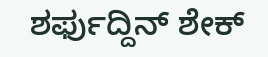ಶರ್ಫುದ್ದಿನ್ ಶೇಕ್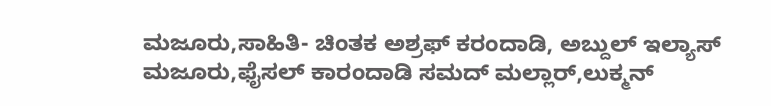ಮಜೂರು,ಸಾಹಿತಿ- ಚಿಂತಕ ಅಶ್ರಫ್ ಕರಂದಾಡಿ, ಅಬ್ದುಲ್ ಇಲ್ಯಾಸ್ ಮಜೂರು,ಫೈಸಲ್ ಕಾರಂದಾಡಿ ಸಮದ್ ಮಲ್ಲಾರ್,ಲುಕ್ಮನ್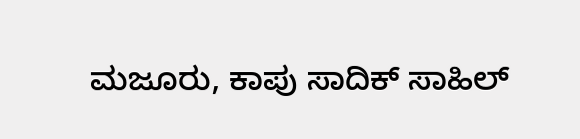ಮಜೂರು, ಕಾಪು ಸಾದಿಕ್ ಸಾಹಿಲ್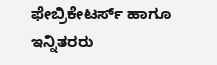ಫೇಬ್ರಿಕೇಟರ್ಸ್ ಹಾಗೂ ಇನ್ನಿತರರು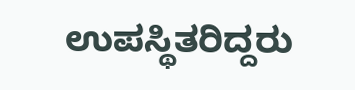ಉಪಸ್ಥಿತರಿದ್ದರು